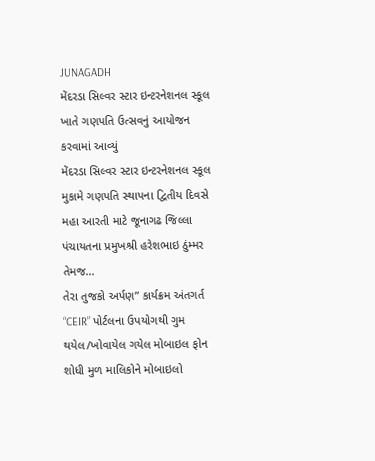JUNAGADH
મેંદરડા સિલ્વર સ્ટાર ઇન્ટરનેશનલ સ્કૂલ ખાતે ગણપતિ ઉત્સવનું આયોજન કરવામાં આવ્યું
મેંદરડા સિલ્વર સ્ટાર ઇન્ટરનેશનલ સ્કૂલ મુકામે ગણપતિ સ્થાપના દ્વિતીય દિવસે મહા આરતી માટે જૂનાગઢ જિલ્લા પંચાયતના પ્રમુખશ્રી હરેશભાઇ ઠુંમ્મર તેમજ…
તેરા તુજકો અર્પણ” કાર્યક્રમ અંતગર્ત “CEIR” પોર્ટલના ઉપયોગથી ગુમ થયેલ/ખોવાયેલ ગયેલ મોબાઇલ ફોન શોધી મુળ માલિકોને મોબાઇલો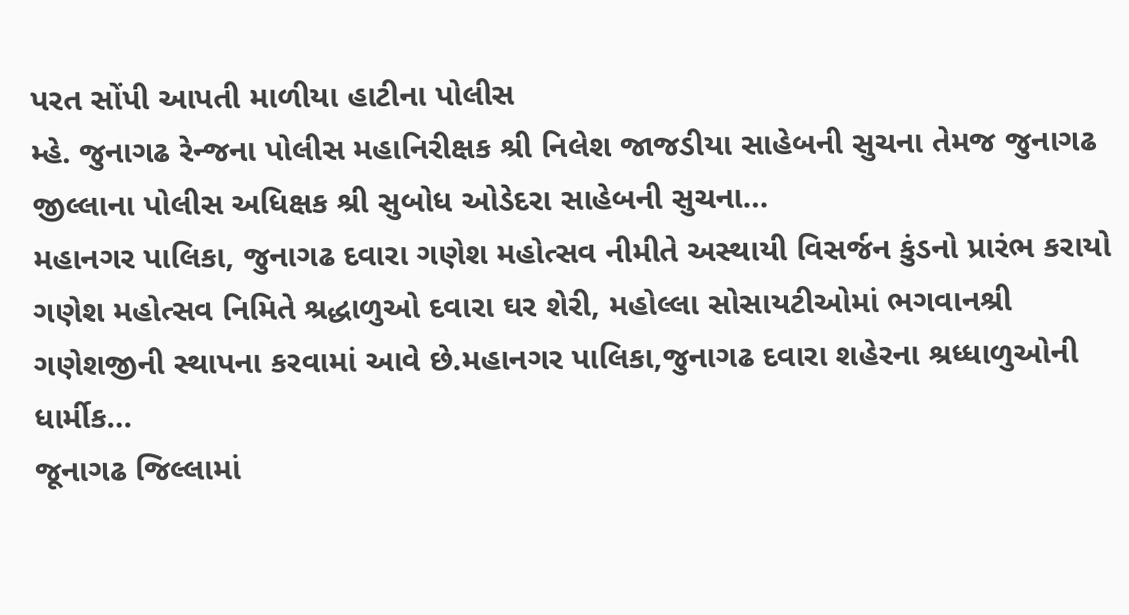પરત સોંપી આપતી માળીયા હાટીના પોલીસ
મ્હે. જુનાગઢ રેન્જના પોલીસ મહાનિરીક્ષક શ્રી નિલેશ જાજડીયા સાહેબની સુચના તેમજ જુનાગઢ જીલ્લાના પોલીસ અધિક્ષક શ્રી સુબોધ ઓડેદરા સાહેબની સુચના…
મહાનગર પાલિકા, જુનાગઢ દવારા ગણેશ મહોત્સવ નીમીતે અસ્થાયી વિસર્જન કુંડનો પ્રારંભ કરાયો
ગણેશ મહોત્સવ નિમિતે શ્રદ્ધાળુઓ દવારા ઘર શેરી, મહોલ્લા સોસાયટીઓમાં ભગવાનશ્રી ગણેશજીની સ્થાપના કરવામાં આવે છે.મહાનગર પાલિકા,જુનાગઢ દવારા શહેરના શ્રધ્ધાળુઓની ધાર્મીક…
જૂનાગઢ જિલ્લામાં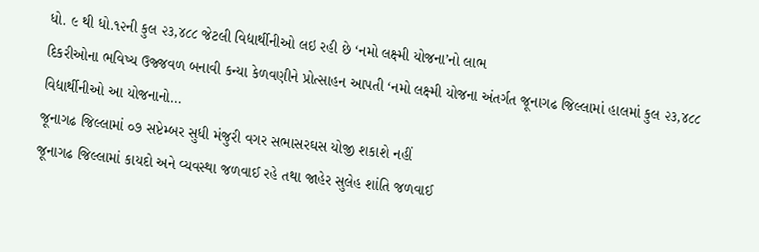ધો. ૯ થી ધો.૧૨ની કુલ ૨૩,૪૮૮ જેટલી વિદ્યાર્થીનીઓ લઇ રહી છે ‘નમો લક્ષ્મી યોજના’નો લાભ
દિકરીઓના ભવિષ્ય ઉજ્જવળ બનાવી કન્યા કેળવણીને પ્રોત્સાહન આપતી ‘નમો લક્ષ્મી યોજના અંતર્ગત જૂનાગઢ જિલ્લામાં હાલમાં કુલ ૨૩,૪૮૮ વિદ્યાર્થીનીઓ આ યોજનાનો…
જૂનાગઢ જિલ્લામાં ૦૭ સપ્ટેમ્બર સુધી મંજુરી વગર સભાસરઘસ યોજી શકાશે નહીં
જૂનાગઢ જિલ્લામાં કાયદો અને વ્યવસ્થા જળવાઈ રહે તથા જાહેર સુલેહ શાંતિ જળવાઈ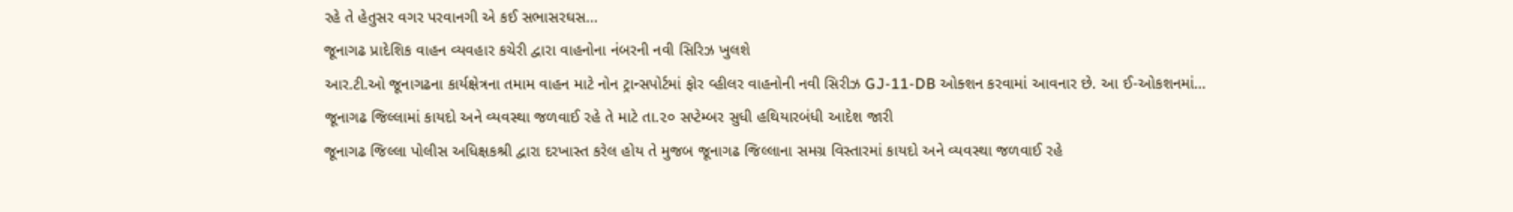રહે તે હેતુસર વગર પરવાનગી એ કઈ સભાસરઘસ…
જૂનાગઢ પ્રાદેશિક વાહન વ્યવહાર કચેરી દ્વારા વાહનોના નંબરની નવી સિરિઝ ખુલશે
આર.ટી.ઓ જૂનાગઢના કાર્યક્ષેત્રના તમામ વાહન માટે નોન ટ્રાન્સપોર્ટમાં ફોર વ્હીલર વાહનોની નવી સિરીઝ GJ-11-DB ઓક્શન કરવામાં આવનાર છે. આ ઈ-ઓકશનમાં…
જૂનાગઢ જિલ્લામાં કાયદો અને વ્યવસ્થા જળવાઈ રહે તે માટે તા.૨૦ સપ્ટેમ્બર સુધી હથિયારબંધી આદેશ જારી
જૂનાગઢ જિલ્લા પોલીસ અધિક્ષકશ્રી દ્વારા દરખાસ્ત કરેલ હોય તે મુજબ જૂનાગઢ જિલ્લાના સમગ્ર વિસ્તારમાં કાયદો અને વ્યવસ્થા જળવાઈ રહે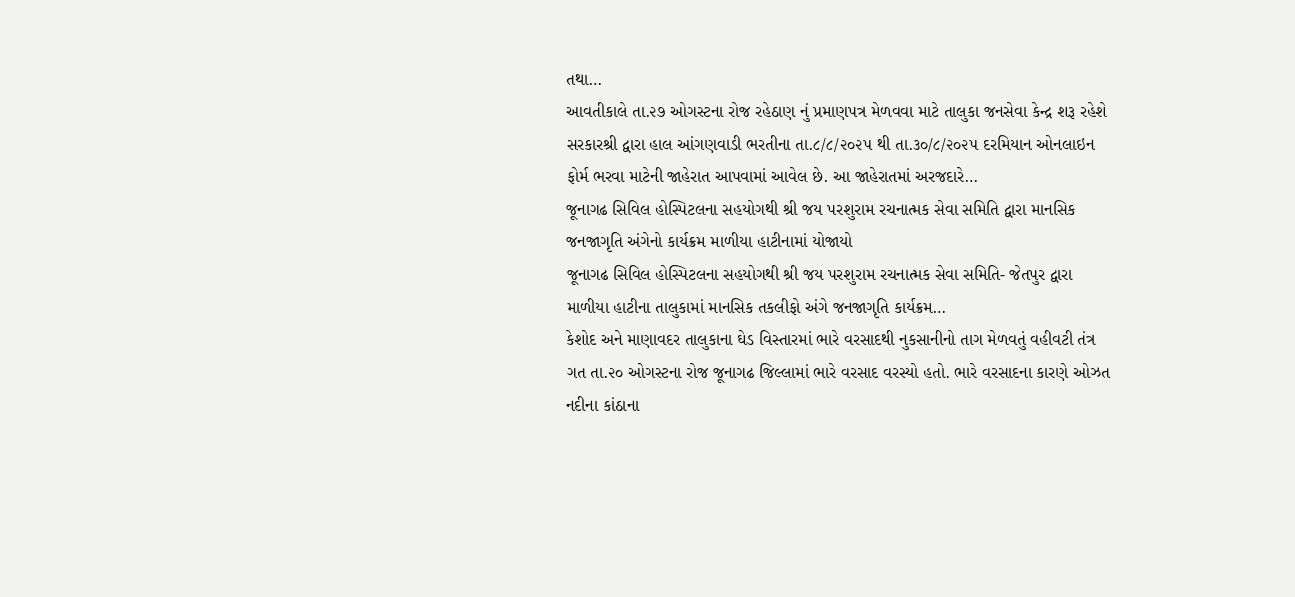તથા…
આવતીકાલે તા.૨૭ ઓગસ્ટના રોજ રહેઠાણ નું પ્રમાણપત્ર મેળવવા માટે તાલુકા જનસેવા કેન્દ્ર શરૂ રહેશે
સરકારશ્રી દ્વારા હાલ આંગણવાડી ભરતીના તા.૮/૮/૨૦૨૫ થી તા.૩૦/૮/૨૦૨૫ દરમિયાન ઓનલાઇન ફોર્મ ભરવા માટેની જાહેરાત આપવામાં આવેલ છે. આ જાહેરાતમાં અરજદારે…
જૂનાગઢ સિવિલ હોસ્પિટલના સહયોગથી શ્રી જય પરશુરામ રચનાત્મક સેવા સમિતિ દ્વારા માનસિક જનજાગૃતિ અંગેનો કાર્યક્રમ માળીયા હાટીનામાં યોજાયો
જૂનાગઢ સિવિલ હોસ્પિટલના સહયોગથી શ્રી જય પરશુરામ રચનાત્મક સેવા સમિતિ- જેતપુર દ્વારા માળીયા હાટીના તાલુકામાં માનસિક તકલીફો અંગે જનજાગૃતિ કાર્યક્રમ…
કેશોદ અને માણાવદર તાલુકાના ઘેડ વિસ્તારમાં ભારે વરસાદથી નુકસાનીનો તાગ મેળવતું વહીવટી તંત્ર
ગત તા.૨૦ ઓગસ્ટના રોજ જૂનાગઢ જિલ્લામાં ભારે વરસાદ વરસ્યો હતો. ભારે વરસાદના કારણે ઓઝત નદીના કાંઠાના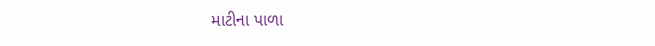માટીના પાળા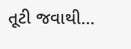તૂટી જવાથી…